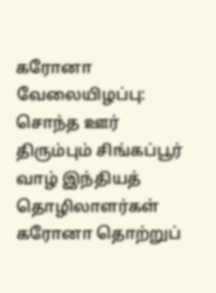கரோனா வேலையிழப்பு: சொந்த ஊர் திரும்பும் சிங்கப்பூர் வாழ் இந்தியத் தொழிலாளர்கள்
கரோனா தொற்றுப்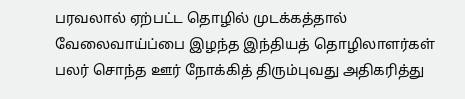பரவலால் ஏற்பட்ட தொழில் முடக்கத்தால் வேலைவாய்ப்பை இழந்த இந்தியத் தொழிலாளர்கள் பலர் சொந்த ஊர் நோக்கித் திரும்புவது அதிகரித்து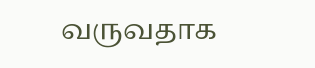வருவதாக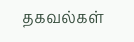தகவல்கள்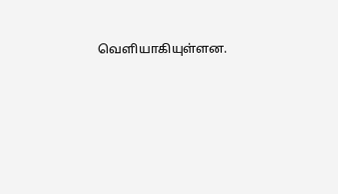வெளியாகியுள்ளன.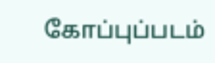கோப்புப்படம்